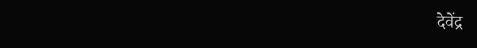देवेंद्र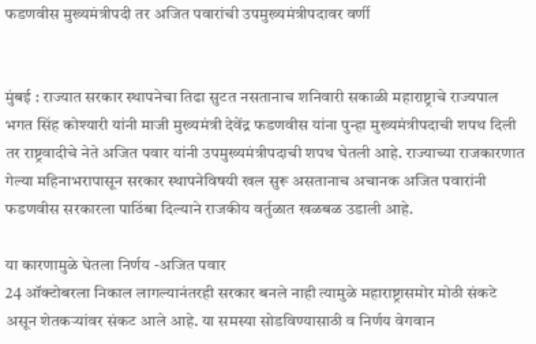फडणवीस मुख्यमंत्रीपदी तर अजित पवारांची उपमुख्यमंत्रीपदावर वर्णी


मुंबई : राज्यात सरकार स्थापनेचा तिढा सुटत नसतानाच शनिवारी सकाळी महाराष्ट्राचे राज्यपाल भगत सिंह कोश्यारी यांनी माजी मुख्यमंत्री देवेंद्र फडणवीस यांना पुन्हा मुख्यमंत्रीपदाची शपथ दिली तर राष्ट्रवादीचे नेते अजित पवार यांनी उपमुख्यमंत्रीपदाची शपथ घेतली आहे. राज्याच्या राजकारणात गेल्या महिनाभरापासून सरकार स्थापनेविषयी खल सुरू असतानाच अचानक अजित पवारांनी फडणवीस सरकारला पाठिंबा दिल्याने राजकीय वर्तुळात खळबळ उडाली आहे.

या कारणामुळे घेतला निर्णय -अजित पवार
24 ऑक्टोबरला निकाल लागल्यानंतरही सरकार बनले नाही त्यामुळे महाराष्ट्रासमोर मोठी संकटे असून शेतकर्‍यांवर संकट आले आहे. या समस्या सोडविण्यासाठी व निर्णय वेगवान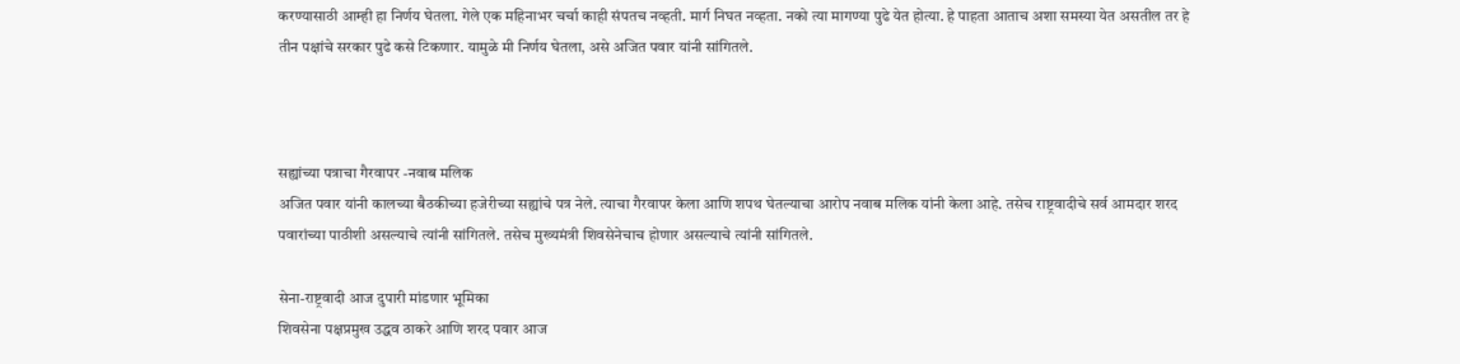करण्यासाठी आम्ही हा निर्णय घेतला. गेले एक महिनाभर चर्चा काही संपतच नव्हती. मार्ग निघत नव्हता. नको त्या मागण्या पुढे येत होत्या. हे पाहता आताच अशा समस्या येत असतील तर हे तीन पक्षांचे सरकार पुढे कसे टिकणार. यामुळे मी निर्णय घेतला, असे अजित पवार यांनी सांगितले.



सह्यांच्या पत्राचा गैरवापर -नवाब मलिक
अजित पवार यांनी कालच्या बैठकीच्या हजेरीच्या सह्यांचे पत्र नेले. त्याचा गैरवापर केला आणि शपथ घेतल्याचा आरोप नवाब मलिक यांनी केला आहे. तसेच राष्ट्रवादीचे सर्व आमदार शरद पवारांच्या पाठीशी असल्याचे त्यांनी सांगितले. तसेच मुख्यमंत्री शिवसेनेचाच होणार असल्याचे त्यांनी सांगितले.

सेना-राष्ट्रवादी आज दुपारी मांडणार भूमिका
शिवसेना पक्षप्रमुख उद्धव ठाकरे आणि शरद पवार आज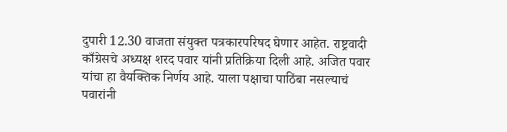दुपारी 12.30 वाजता संयुक्त पत्रकारपरिषद घेणार आहेत. राष्ट्रवादी काँग्रेसचे अध्यक्ष शरद पवार यांनी प्रतिक्रिया दिली आहे. अजित पवार यांचा हा वैयक्तिक निर्णय आहे. याला पक्षाचा पाठिंबा नसल्याचं पवारांनी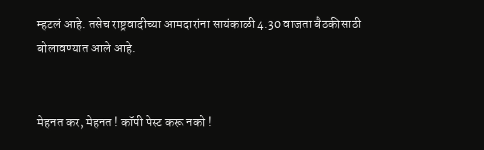म्हटलं आहे. तसेच राष्ट्रवादीच्या आमदारांना सायंकाळी 4.30 वाजता बैठकीसाठी बोलावण्यात आले आहे.


मेहनत कर, मेहनत ! कॉपी पेस्ट करू नको !